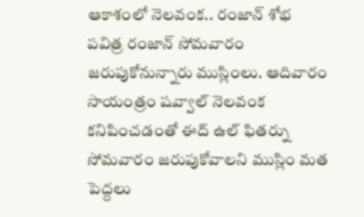ఆకాశంలో నెలవంక.. రంజాన్ శోభ
పవిత్ర రంజాన్ సోమవారం జరుపుకోనున్నారు ముస్లింలు. ఆదివారం సాయంత్రం షవ్వాల్ నెలవంక కనిపించడంతో ఈద్ ఉల్ ఫితర్ను సోమవారం జరుపుకోవాలని ముస్లిం మత పెద్దలు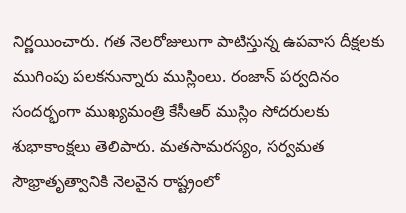నిర్ణయించారు. గత నెలరోజులుగా పాటిస్తున్న ఉపవాస దీక్షలకు ముగింపు పలకనున్నారు ముస్లింలు. రంజాన్ పర్వదినం సందర్భంగా ముఖ్యమంత్రి కేసీఆర్ ముస్లిం సోదరులకు శుభాకాంక్షలు తెలిపారు. మతసామరస్యం, సర్వమత సౌభ్రాతృత్వానికి నెలవైన రాష్ట్రంలో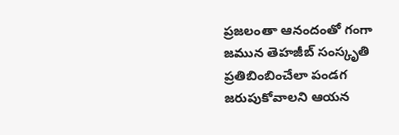ప్రజలంతా ఆనందంతో గంగా జమున తెహజీబ్ సంస్కృతి ప్రతిబింబించేలా పండగ జరుపుకోవాలని ఆయన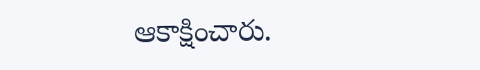ఆకాక్షించారు.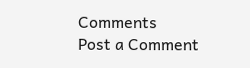Comments
Post a Comment